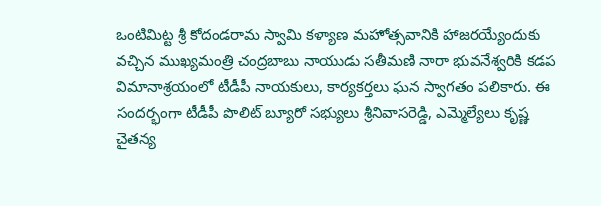ఒంటిమిట్ట శ్రీ కోదండరామ స్వామి కళ్యాణ మహోత్సవానికి హాజరయ్యేందుకు వచ్చిన ముఖ్యమంత్రి చంద్రబాబు నాయుడు సతీమణి నారా భువనేశ్వరికి కడప విమానాశ్రయంలో టీడీపీ నాయకులు, కార్యకర్తలు ఘన స్వాగతం పలికారు. ఈ సందర్భంగా టీడీపీ పొలిట్ బ్యూరో సభ్యులు శ్రీనివాసరెడ్డి, ఎమ్మెల్యేలు కృష్ణ చైతన్య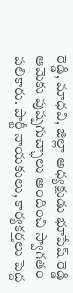రెడ్డి, మాధవి, జిల్లా అధ్యక్షుడు భూపేష్ రెడ్డి ఆమెకు పుష్పగుచ్ఛాలు అందించి స్వాగతం పలికారు. పార్టీ నాయకులు, కార్యకర్తలు పెద్ద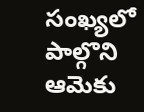సంఖ్యలో పాల్గొని ఆమెకు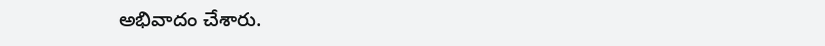అభివాదం చేశారు.